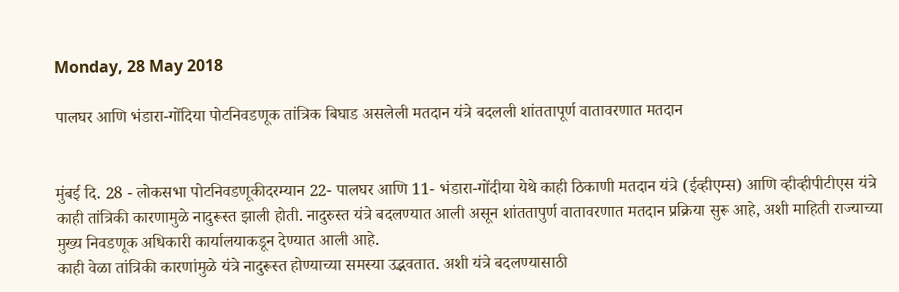Monday, 28 May 2018

पालघर आणि भंडारा-गोंदिया पोटनिवडणूक तांत्रिक बिघाड असलेली मतदान यंत्रे बदलली शांततापूर्ण वातावरणात मतदान


मुंबई दि. 28 - लोकसभा पोटनिवडणूकीदरम्यान 22- पालघर आणि 11- भंडारा-गोंदीया येथे काही ठिकाणी मतदान यंत्रे (ईव्हीएम्स) आणि व्हीव्हीपीटीएस यंत्रे काही तांत्रिकी कारणामुळे नादुरूस्त झाली होती. नादुरुस्त यंत्रे बदलण्यात आली असून शांततापुर्ण वातावरणात मतदान प्रक्रिया सुरू आहे, अशी माहिती राज्याच्या मुख्य निवडणूक अधिकारी कार्यालयाकडून देण्यात आली आहे.
काही वेळा तांत्रिकी कारणांमुळे यंत्रे नादुरूस्त होण्याच्या समस्या उद्भवतात. अशी यंत्रे बदलण्यासाठी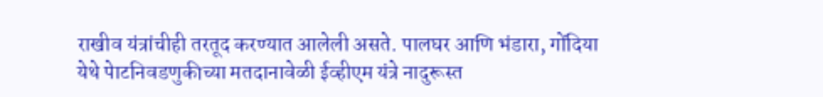राखीव यंत्रांचीही तरतूद करण्यात आलेली असते. पालघर आणि भंडारा, गोंदिया येथे पेाटनिवडणुकीच्या मतदानावेळी ईव्हीएम यंत्रे नादुरूस्त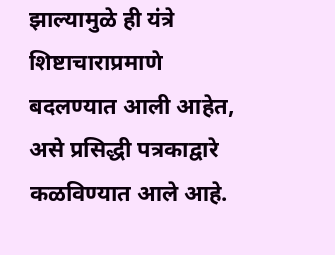झाल्यामुळे ही यंत्रे  शिष्टाचाराप्रमाणे बदलण्यात आली आहेत, असे प्रसिद्धी पत्रकाद्वारे कळविण्यात आले आहे.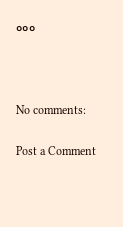०००



No comments:

Post a Comment